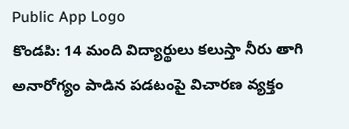Public App Logo
కొండపి: 14 మంది విద్యార్థులు కలుస్తా నీరు తాగి అనారోగ్యం పాడిన పడటంపై విచారణ వ్యక్తం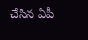చేసిన ఏపీ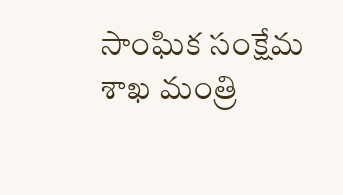సాంఘిక సంక్షేమ శాఖ మంత్రి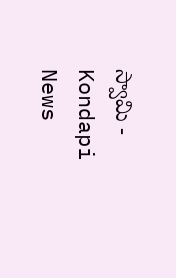స్వామి - Kondapi News